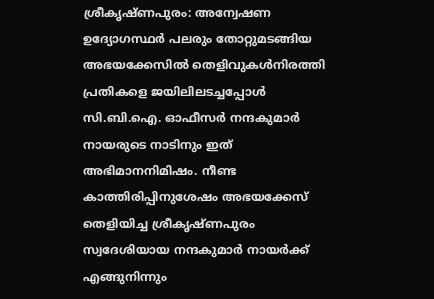ശ്രീകൃഷ്ണപുരം: അന്വേഷണ ഉദ്യോഗസ്ഥർ പലരും തോറ്റുമടങ്ങിയ അഭയക്കേസിൽ തെളിവുകൾനിരത്തി പ്രതികളെ ജയിലിലടച്ചപ്പോൾ സി.ബി.ഐ. ഓഫീസർ നന്ദകുമാർ നായരുടെ നാടിനും ഇത് അഭിമാനനിമിഷം. നീണ്ട കാത്തിരിപ്പിനുശേഷം അഭയക്കേസ് തെളിയിച്ച ശ്രീകൃഷ്ണപുരം സ്വദേശിയായ നന്ദകുമാർ നായർക്ക് എങ്ങുനിന്നും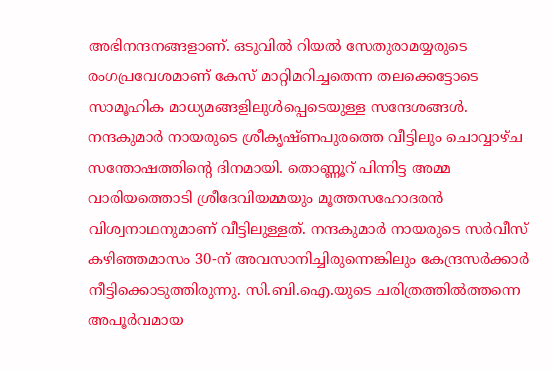അഭിനന്ദനങ്ങളാണ്. ഒടുവിൽ റിയൽ സേതുരാമയ്യരുടെ രംഗപ്രവേശമാണ് കേസ് മാറ്റിമറിച്ചതെന്ന തലക്കെട്ടോടെ സാമൂഹിക മാധ്യമങ്ങളിലുൾപ്പെടെയുള്ള സന്ദേശങ്ങൾ. നന്ദകുമാർ നായരുടെ ശ്രീകൃഷ്ണപുരത്തെ വീട്ടിലും ചൊവ്വാഴ്ച സന്തോഷത്തിന്റെ ദിനമായി. തൊണ്ണൂറ് പിന്നിട്ട അമ്മ വാരിയത്തൊടി ശ്രീദേവിയമ്മയും മൂത്തസഹോദരൻ വിശ്വനാഥനുമാണ് വീട്ടിലുള്ളത്. നന്ദകുമാർ നായരുടെ സർവീസ് കഴിഞ്ഞമാസം 30-ന് അവസാനിച്ചിരുന്നെങ്കിലും കേന്ദ്രസർക്കാർ നീട്ടിക്കൊടുത്തിരുന്നു. സി.ബി.ഐ.യുടെ ചരിത്രത്തിൽത്തന്നെ അപൂർവമായ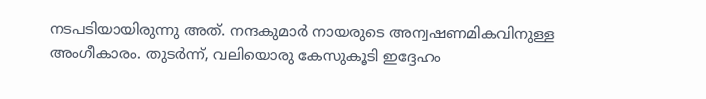നടപടിയായിരുന്നു അത്. നന്ദകുമാർ നായരുടെ അന്വഷണമികവിനുള്ള അംഗീകാരം. തുടർന്ന്, വലിയൊരു കേസുകൂടി ഇദ്ദേഹം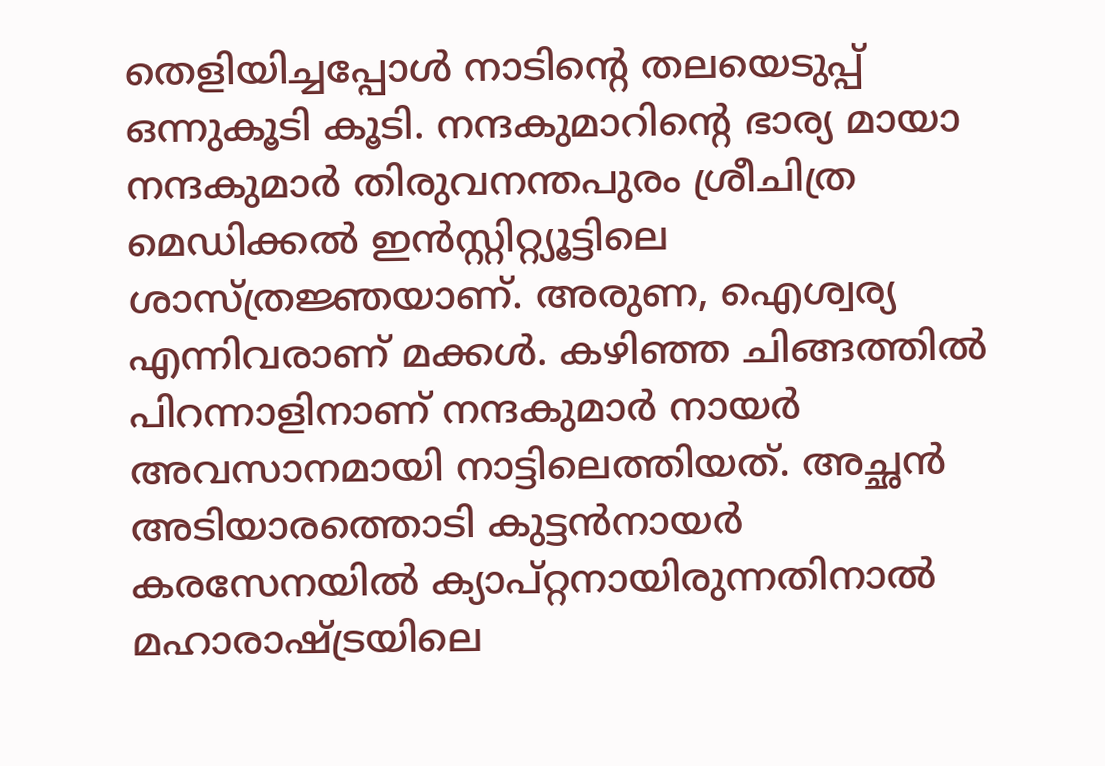തെളിയിച്ചപ്പോൾ നാടിന്റെ തലയെടുപ്പ് ഒന്നുകൂടി കൂടി. നന്ദകുമാറിന്റെ ഭാര്യ മായാ നന്ദകുമാർ തിരുവനന്തപുരം ശ്രീചിത്ര മെഡിക്കൽ ഇൻസ്റ്റിറ്റ്യൂട്ടിലെ ശാസ്ത്രജ്ഞയാണ്. അരുണ, ഐശ്വര്യ എന്നിവരാണ് മക്കൾ. കഴിഞ്ഞ ചിങ്ങത്തിൽ പിറന്നാളിനാണ് നന്ദകുമാർ നായർ അവസാനമായി നാട്ടിലെത്തിയത്. അച്ഛൻ അടിയാരത്തൊടി കുട്ടൻനായർ കരസേനയിൽ ക്യാപ്റ്റനായിരുന്നതിനാൽ മഹാരാഷ്ട്രയിലെ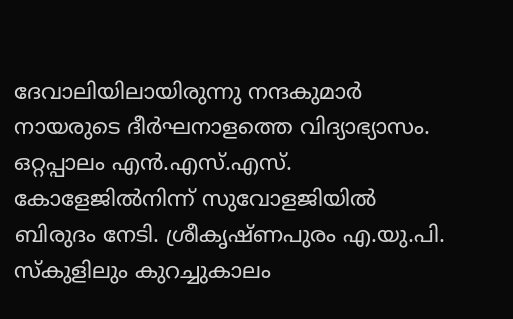ദേവാലിയിലായിരുന്നു നന്ദകുമാർ നായരുടെ ദീർഘനാളത്തെ വിദ്യാഭ്യാസം. ഒറ്റപ്പാലം എൻ.എസ്.എസ്. കോളേജിൽനിന്ന് സുവോളജിയിൽ ബിരുദം നേടി. ശ്രീകൃഷ്ണപുരം എ.യു.പി. സ്കുളിലും കുറച്ചുകാലം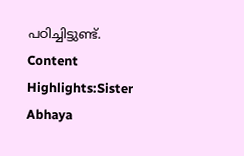പഠിച്ചിട്ടുണ്ട്. Content Highlights:Sister Abhaya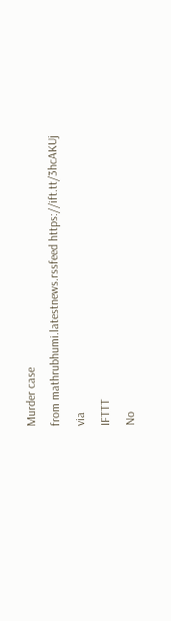Murder case
from mathrubhumi.latestnews.rssfeed https://ift.tt/3hcAKUj
via
IFTTT
No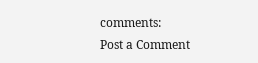comments:
Post a Comment